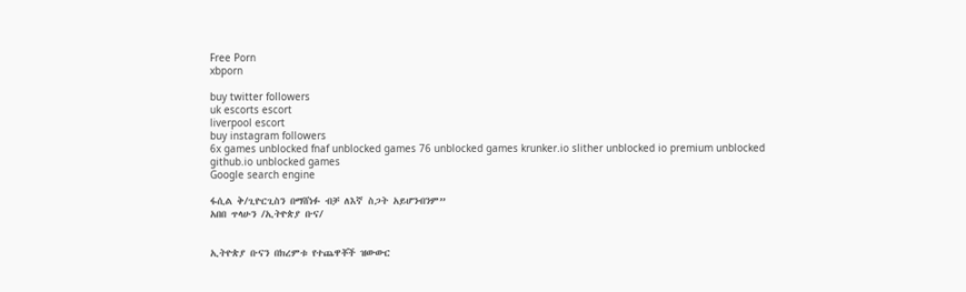Free Porn
xbporn

buy twitter followers
uk escorts escort
liverpool escort
buy instagram followers
6x games unblocked fnaf unblocked games 76 unblocked games krunker.io slither unblocked io premium unblocked github.io unblocked games
Google search engine

ፋሲል ቅ/ጊዮርጊስን በማሸነፉ ብቻ ለእኛ ስጋት አይሆንብንም”
አበበ ጥላሁን /ኢትዮጵያ ቡና/


ኢትዮጵያ ቡናን በክረምቱ የተጨዋቾች ዝውውር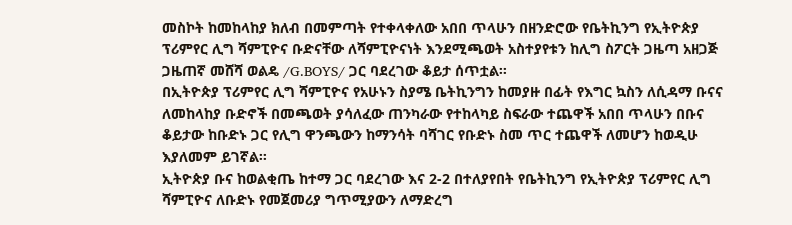መስኮት ከመከላከያ ክለብ በመምጣት የተቀላቀለው አበበ ጥላሁን በዘንድሮው የቤትኪንግ የኢትዮጵያ ፕሪምየር ሊግ ሻምፒዮና ቡድናቸው ለሻምፒዮናነት እንደሚጫወት አስተያየቱን ከሊግ ስፖርት ጋዜጣ አዘጋጅ ጋዜጠኛ መሸሻ ወልዴ /G.BOYS/ ጋር ባደረገው ቆይታ ሰጥቷል፡፡
በኢትዮጵያ ፕሪምየር ሊግ ሻምፒዮና የአሁኑን ስያሜ ቤትኪንግን ከመያዙ በፊት የእግር ኳስን ለሲዳማ ቡናና ለመከላከያ ቡድኖች በመጫወት ያሳለፈው ጠንካራው የተከላካይ ስፍራው ተጨዋች አበበ ጥላሁን በቡና ቆይታው ከቡድኑ ጋር የሊግ ዋንጫውን ከማንሳት ባሻገር የቡድኑ ስመ ጥር ተጨዋች ለመሆን ከወዲሁ እያለመም ይገኛል፡፡
ኢትዮጵያ ቡና ከወልቂጤ ከተማ ጋር ባደረገው እና 2-2 በተለያየበት የቤትኪንግ የኢትዮጵያ ፕሪምየር ሊግ ሻምፒዮና ለቡድኑ የመጀመሪያ ግጥሚያውን ለማድረግ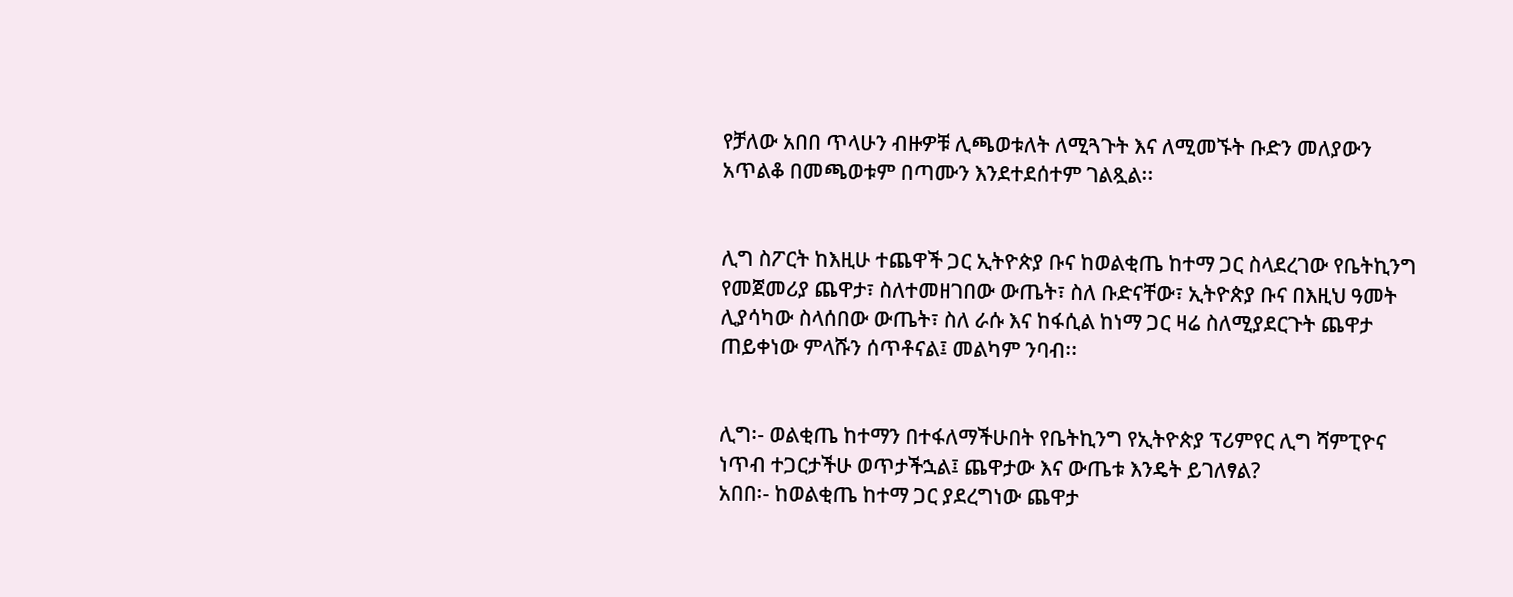የቻለው አበበ ጥላሁን ብዙዎቹ ሊጫወቱለት ለሚጓጉት እና ለሚመኙት ቡድን መለያውን አጥልቆ በመጫወቱም በጣሙን እንደተደሰተም ገልጿል፡፡


ሊግ ስፖርት ከእዚሁ ተጨዋች ጋር ኢትዮጵያ ቡና ከወልቂጤ ከተማ ጋር ስላደረገው የቤትኪንግ የመጀመሪያ ጨዋታ፣ ስለተመዘገበው ውጤት፣ ስለ ቡድናቸው፣ ኢትዮጵያ ቡና በእዚህ ዓመት ሊያሳካው ስላሰበው ውጤት፣ ስለ ራሱ እና ከፋሲል ከነማ ጋር ዛሬ ስለሚያደርጉት ጨዋታ ጠይቀነው ምላሹን ሰጥቶናል፤ መልካም ንባብ፡፡


ሊግ፡- ወልቂጤ ከተማን በተፋለማችሁበት የቤትኪንግ የኢትዮጵያ ፕሪምየር ሊግ ሻምፒዮና ነጥብ ተጋርታችሁ ወጥታችኋል፤ ጨዋታው እና ውጤቱ እንዴት ይገለፃል?
አበበ፡- ከወልቂጤ ከተማ ጋር ያደረግነው ጨዋታ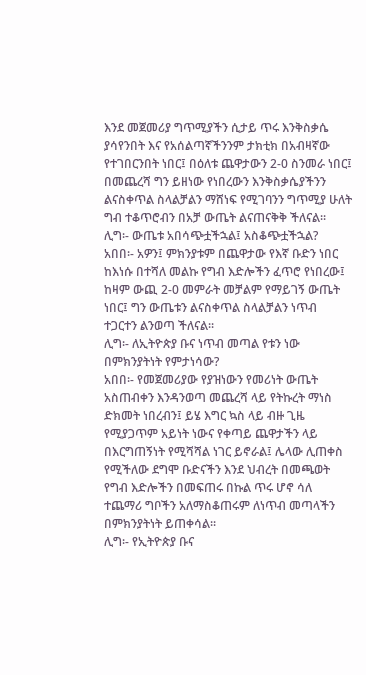እንደ መጀመሪያ ግጥሚያችን ሲታይ ጥሩ እንቅስቃሴ ያሳየንበት እና የአሰልጣኛችንንም ታክቲክ በአብዛኛው የተገበርንበት ነበር፤ በዕለቱ ጨዋታውን 2-0 ስንመራ ነበር፤ በመጨረሻ ግን ይዘነው የነበረውን እንቅስቃሴያችንን ልናስቀጥል ስላልቻልን ማሸነፍ የሚገባንን ግጥሚያ ሁለት ግብ ተቆጥሮብን በአቻ ውጤት ልናጠናቅቅ ችለናል፡፡
ሊግ፡- ውጤቱ አበሳጭቷችኋል፤ አስቆጭቷችኋል?
አበበ፡- አዎን፤ ምክንያቱም በጨዋታው የእኛ ቡድን ነበር ከእነሱ በተሻለ መልኩ የግብ እድሎችን ፈጥሮ የነበረው፤ ከዛም ውጪ 2-0 መምራት መቻልም የማይገኝ ውጤት ነበር፤ ግን ውጤቱን ልናስቀጥል ስላልቻልን ነጥብ ተጋርተን ልንወጣ ችለናል፡፡
ሊግ፡- ለኢትዮጵያ ቡና ነጥብ መጣል የቱን ነው በምክንያትነት የምታነሳው?
አበበ፡- የመጀመሪያው የያዝነውን የመሪነት ውጤት አስጠብቀን እንዳንወጣ መጨረሻ ላይ የትኩረት ማነስ ድክመት ነበረብን፤ ይሄ እግር ኳስ ላይ ብዙ ጊዜ የሚያጋጥም አይነት ነውና የቀጣይ ጨዋታችን ላይ በእርግጠኝነት የሚሻሻል ነገር ይኖራል፤ ሌላው ሊጠቀስ የሚችለው ደግሞ ቡድናችን እንደ ህብረት በመጫወት የግብ እድሎችን በመፍጠሩ በኩል ጥሩ ሆኖ ሳለ ተጨማሪ ግቦችን አለማስቆጠሩም ለነጥብ መጣላችን በምክንያትነት ይጠቀሳል፡፡
ሊግ፡- የኢትዮጵያ ቡና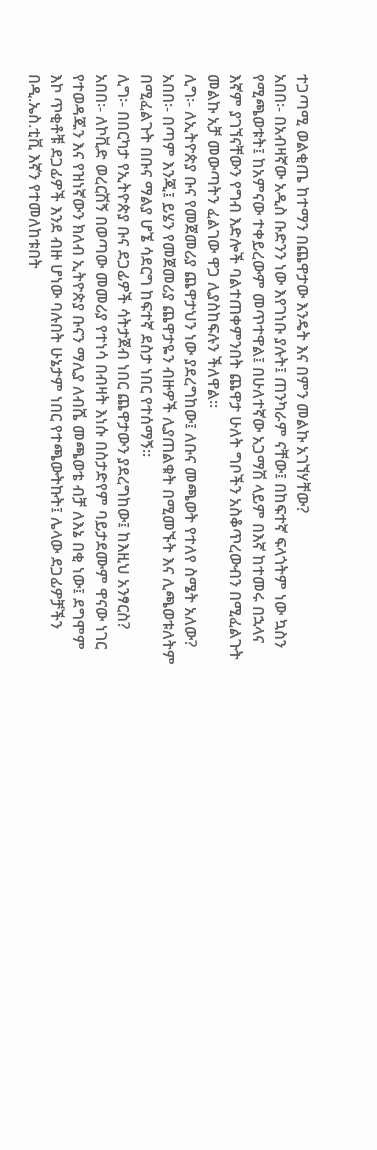ተጋጣሚ ወልቂጤ ከተማን በጨዋታው እንዴት እና በምን መልኩ አገኘሃቸው?
አበበ፡- በአብዛኛው አዲስ ቡድንን ነው እየገነቡ ያሉት፤ ጠንካራም ናቸው፤ በከፍተኛ ፍላጎትም ነው ኳስን የሚጫወቱት፤ ከአምናው ተቀይረውም መጥተዋል፤ በሁለተኛው አጋማሽ ላይም በእኛ ከተመሩ በኋላና እኛም ያገኘናቸውን የግብ እድሎች ባልተጠቀምንበት ጨዋታ ሁለት ግቦችን አስቆጥረውብን በሚፈልጉት መልኩ አቻ መውጣትን ፈልገው ዋጋ ሊያስከፍሉን ችለዋል፡፡
ሊግ፡- ለኢትዮጵያ ቡና የመጀመሪያ ጨዋታህን ነው ያደረግከው፤ ለቡና መጫወት የተለየ ስሜት አለው?
አበበ፡- በጣም እንጂ፤ ይሄን የመጀመሪያ ጨዋታዬን ብዙዎች ሊያጠልቁት በሚመኙት እና ሊጫወቱለትም በሚፈልጉት በቡና ማልያ ሆኜ ሳደርግ ከፍተኛ ደስታ ነበር የተሰማኝ፡፡
ሊግ፡- በበርካታ የኢትዮጵያ ቡና ደጋፊዎች ሳትታጀብ ነበር ጨዋታውን ያደረግከው፤ ከእዚህ አንፃርስ?
አበበ፡- ለኮቪድ ወረርሽኝ በወጣው መመሪያ የተነሳ በብዛት እነሱ በስታድየም ባይታደሙም ዋናው ነገር የተወዳጁን እና የዝነኛውን ክለብ ኢትዮጵያ ቡናን ማሊያ ለብሼ መጫወቴ ብቻ ለእኔ በቂ ነው፤ ደግሞም እኮ ጥቂቶቹ ደጋፊዎች እንደ ብዙ ሆነው ባሉበት ሁኔታም ነበር የተጫውትኩት፤ ሌላው ደጋፊዎቻችን በዲ.ኤስ.ቲቪ እኛን የተመለከቱበት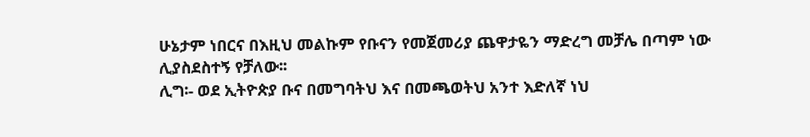ሁኔታም ነበርና በእዚህ መልኩም የቡናን የመጀመሪያ ጨዋታዬን ማድረግ መቻሌ በጣም ነው ሊያስደስተኝ የቻለው፡፡
ሊግ፡- ወደ ኢትዮጵያ ቡና በመግባትህ እና በመጫወትህ አንተ እድለኛ ነህ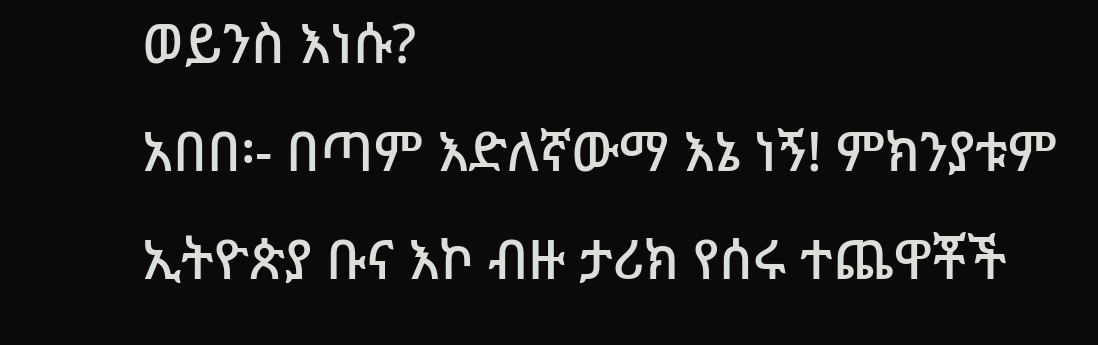ወይንስ እነሱ?
አበበ፡- በጣም እድለኛውማ እኔ ነኝ! ምክንያቱም ኢትዮጵያ ቡና እኮ ብዙ ታሪክ የሰሩ ተጨዋቾች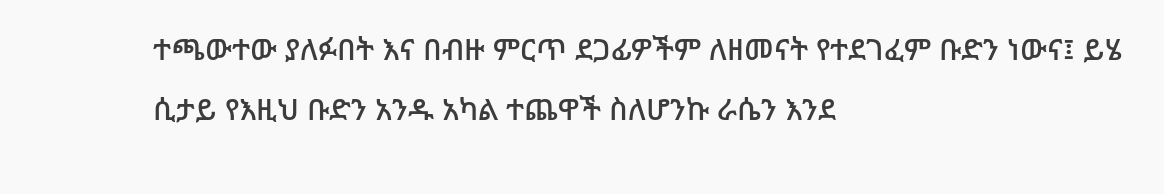ተጫውተው ያለፉበት እና በብዙ ምርጥ ደጋፊዎችም ለዘመናት የተደገፈም ቡድን ነውና፤ ይሄ ሲታይ የእዚህ ቡድን አንዱ አካል ተጨዋች ስለሆንኩ ራሴን እንደ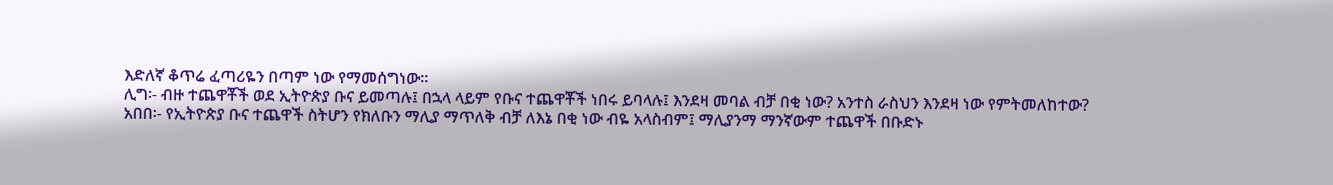እድለኛ ቆጥሬ ፈጣሪዬን በጣም ነው የማመሰግነው፡፡
ሊግ፡- ብዙ ተጨዋቾች ወደ ኢትዮጵያ ቡና ይመጣሉ፤ በኋላ ላይም የቡና ተጨዋቾች ነበሩ ይባላሉ፤ እንደዛ መባል ብቻ በቂ ነው? አንተስ ራስህን እንደዛ ነው የምትመለከተው?
አበበ፡- የኢትዮጵያ ቡና ተጨዋች ስትሆን የክለቡን ማሊያ ማጥለቅ ብቻ ለእኔ በቂ ነው ብዬ አላስብም፤ ማሊያንማ ማንኛውም ተጨዋች በቡድኑ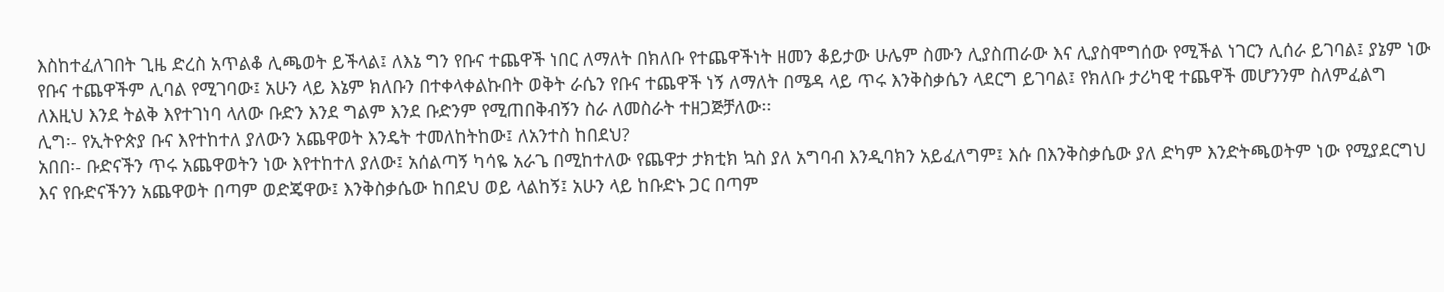እስከተፈለገበት ጊዜ ድረስ አጥልቆ ሊጫወት ይችላል፤ ለእኔ ግን የቡና ተጨዋች ነበር ለማለት በክለቡ የተጨዋችነት ዘመን ቆይታው ሁሌም ስሙን ሊያስጠራው እና ሊያስሞግሰው የሚችል ነገርን ሊሰራ ይገባል፤ ያኔም ነው የቡና ተጨዋችም ሊባል የሚገባው፤ አሁን ላይ እኔም ክለቡን በተቀላቀልኩበት ወቅት ራሴን የቡና ተጨዋች ነኝ ለማለት በሜዳ ላይ ጥሩ እንቅስቃሴን ላደርግ ይገባል፤ የክለቡ ታሪካዊ ተጨዋች መሆንንም ስለምፈልግ ለእዚህ እንደ ትልቅ እየተገነባ ላለው ቡድን እንደ ግልም እንደ ቡድንም የሚጠበቅብኝን ስራ ለመስራት ተዘጋጅቻለው፡፡
ሊግ፡- የኢትዮጵያ ቡና እየተከተለ ያለውን አጨዋወት እንዴት ተመለከትከው፤ ለአንተስ ከበደህ?
አበበ፡- ቡድናችን ጥሩ አጨዋወትን ነው እየተከተለ ያለው፤ አሰልጣኝ ካሳዬ አራጌ በሚከተለው የጨዋታ ታክቲክ ኳስ ያለ አግባብ እንዲባክን አይፈለግም፤ እሱ በእንቅስቃሴው ያለ ድካም እንድትጫወትም ነው የሚያደርግህ እና የቡድናችንን አጨዋወት በጣም ወድጄዋው፤ እንቅስቃሴው ከበደህ ወይ ላልከኝ፤ አሁን ላይ ከቡድኑ ጋር በጣም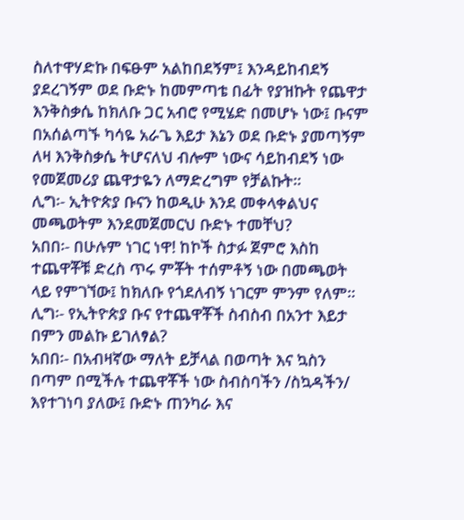ስለተዋሃድኩ በፍፁም አልከበደኝም፤ እንዳይከብደኝ ያደረገኝም ወደ ቡድኑ ከመምጣቴ በፊት የያዝኩት የጨዋታ እንቅስቃሴ ከክለቡ ጋር አብሮ የሚሄድ በመሆኑ ነው፤ ቡናም በአሰልጣኙ ካሳዬ አራጌ እይታ እኔን ወደ ቡድኑ ያመጣኝም ለዛ እንቅስቃሴ ትሆናለህ ብሎም ነውና ሳይከብደኝ ነው የመጀመሪያ ጨዋታዬን ለማድረግም የቻልኩት፡፡
ሊግ፡- ኢትዮጵያ ቡናን ከወዲሁ እንደ መቀላቀልህና መጫወትም እንደመጀመርህ ቡድኑ ተመቸህ?
አበበ፡- በሁሉም ነገር ነዋ! ከኮች ስታፉ ጀምሮ እስከ ተጨዋቾቹ ድረስ ጥሩ ምቾት ተሰምቶኝ ነው በመጫወት ላይ የምገኘው፤ ከክለቡ የጎደለብኝ ነገርም ምንም የለም፡፡
ሊግ፡- የኢትዮጵያ ቡና የተጨዋቾች ስብስብ በአንተ እይታ በምን መልኩ ይገለፃል?
አበበ፡- በአብዛኛው ማለት ይቻላል በወጣት እና ኳስን በጣም በሚችሉ ተጨዋቾች ነው ስብስባችን /ስኳዳችን/ እየተገነባ ያለው፤ ቡድኑ ጠንካራ እና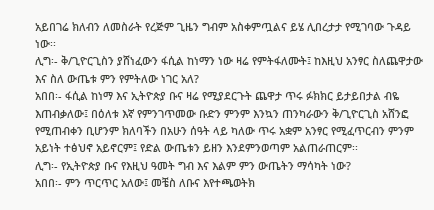አይበገሬ ክለብን ለመስራት የረጅም ጊዜን ግብም አስቀምጧልና ይሄ ሊበረታታ የሚገባው ጉዳይ ነው፡፡
ሊግ፡- ቅ/ጊዮርጊስን ያሸነፈውን ፋሲል ከነማን ነው ዛሬ የምትፋለሙት፤ ከእዚህ አንፃር ስለጨዋታው እና ስለ ውጤቱ ምን የምትለው ነገር አለ?
አበበ፡- ፋሲል ከነማ እና ኢትዮጵያ ቡና ዛሬ የሚያደርጉት ጨዋታ ጥሩ ፉክክር ይታይበታል ብዬ እጠብቃለው፤ በዕለቱ እኛ የምንገጥመው ቡድን ምንም እንኳን ጠንካራውን ቅ/ጊዮርጊስ አሸንፎ የሚጠብቀን ቢሆንም ክለባችን በአሁን ሰዓት ላይ ካለው ጥሩ አቋም አንፃር የሚፈጥርብን ምንም አይነት ተፅህኖ አይኖርም፤ የድል ውጤቱን ይዘን እንደምንወጣም አልጠራጠርም፡፡
ሊግ፡- የኢትዮጵያ ቡና የእዚህ ዓመት ግብ እና እልም ምን ውጤትን ማሳካት ነው?
አበበ፡- ምን ጥርጥር አለው፤ መቼስ ለቡና እየተጫወትክ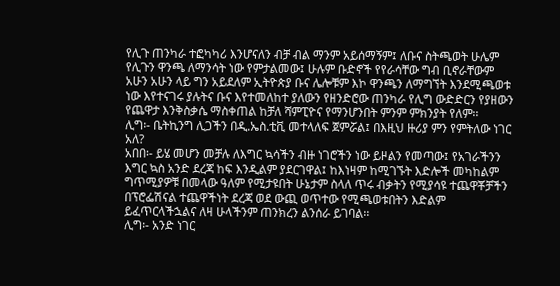የሊጉ ጠንካራ ተፎካካሪ እንሆናለን ብቻ ብል ማንም አይሰማኝም፤ ለቡና ስትጫወት ሁሌም የሊጉን ዋንጫ ለማንሳት ነው የምታልመው፤ ሁሉም ቡድኖች የየራሳቸው ግብ ቢኖራቸውም አሁን አሁን ላይ ግን አይደለም ኢትዮጵያ ቡና ሌሎቹም እኮ ዋንጫን ለማግኘት እንደሚጫወቱ ነው እየተናገሩ ያሉትና ቡና እየተመለከተ ያለውን የዘንድሮው ጠንካራ የሊግ ውድድርን የያዘውን የጨዋታ እንቅስቃሴ ማስቀጠል ከቻለ ሻምፒዮና የማንሆንበት ምንም ምክንያት የለም፡፡
ሊግ፡- ቤትኪንግ ሊጋችን በዲ.ኤስ.ቲቪ መተላለፍ ጀምሯል፤ በእዚህ ዙሪያ ምን የምትለው ነገር አለ?
አበበ፡- ይሄ መሆን መቻሉ ለእግር ኳሳችን ብዙ ነገሮችን ነው ይዞልን የመጣው፤ የአገራችንን እግር ኳስ አንድ ደረጃ ከፍ እንዲልም ያደርገዋል፤ ከእነዛም ከሚገኙት እድሎች መካከልም ግጥሚያዎቹ በመላው ዓለም የሚታዩበት ሁኔታም ስላለ ጥሩ ብቃትን የሚያሳዩ ተጨዋቾቻችን በፕሮፌሽናል ተጨዋችነት ደረጃ ወደ ውጪ ወጥተው የሚጫወቱበትን እድልም ይፈጥርላችኋልና ለዛ ሁላችንም ጠንክረን ልንሰራ ይገባል፡፡
ሊግ፡- አንድ ነገር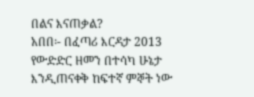በልና እናጠቃል?
አበበ፡- በፈጣሪ እርዳታ 2013 የውድድር ዘመን በተሳካ ሁኔታ እንዲጠናቀቅ ከፍተኛ ምኞት ነው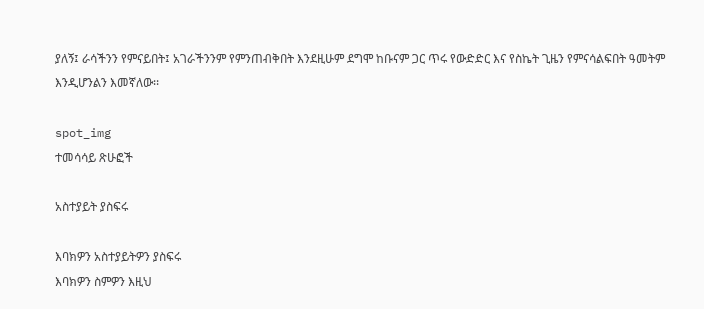ያለኝ፤ ራሳችንን የምናይበት፤ አገራችንንም የምንጠብቅበት እንደዚሁም ደግሞ ከቡናም ጋር ጥሩ የውድድር እና የስኬት ጊዜን የምናሳልፍበት ዓመትም እንዲሆንልን እመኛለው፡፡

spot_img
ተመሳሳይ ጽሁፎች

አስተያይት ያስፍሩ

እባክዎን አስተያይትዎን ያስፍሩ
እባክዎን ስምዎን እዚህ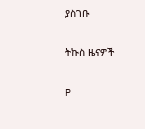ያስገቡ

ትኩስ ዜናዎች

P